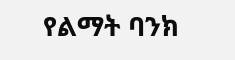የልማት ባንክ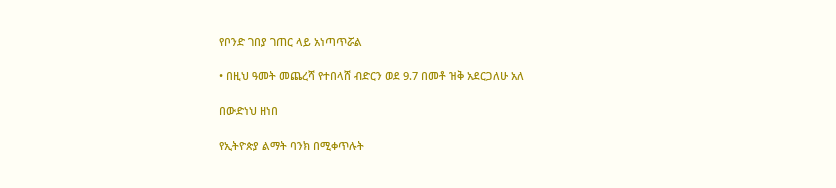የቦንድ ገበያ ገጠር ላይ አነጣጥሯል

• በዚህ ዓመት መጨረሻ የተበላሸ ብድርን ወደ 9.7 በመቶ ዝቅ አደርጋለሁ አለ

በውድነህ ዘነበ

የኢትዮጵያ ልማት ባንክ በሚቀጥሉት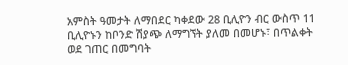አምስት ዓመታት ለማበደር ካቀደው 28 ቢሊዮን ብር ውስጥ 11 ቢሊዮኑን ከቦንድ ሽያጭ ለማግኘት ያለመ በመሆኑ፣ በጥልቀት ወደ ገጠር በመግባት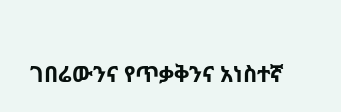ገበሬውንና የጥቃቅንና አነስተኛ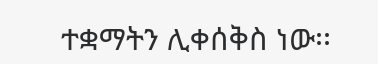ተቋማትን ሊቀሰቅስ ነው፡፡